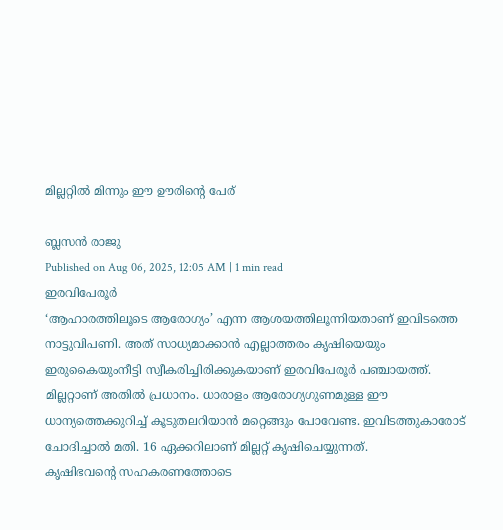മില്ലറ്റിൽ മിന്നും ഈ ഊരിന്റെ പേര്

ബ്ലസൻ രാജു
Published on Aug 06, 2025, 12:05 AM | 1 min read
ഇരവിപേരൂർ
‘ആഹാരത്തിലൂടെ ആരോഗ്യം’ എന്ന ആശയത്തിലൂന്നിയതാണ് ഇവിടത്തെ നാട്ടുവിപണി. അത് സാധ്യമാക്കാൻ എല്ലാത്തരം കൃഷിയെയും ഇരുകൈയുംനീട്ടി സ്വീകരിച്ചിരിക്കുകയാണ് ഇരവിപേരൂർ പഞ്ചായത്ത്. മില്ലറ്റാണ് അതിൽ പ്രധാനം. ധാരാളം ആരോഗ്യഗുണമുള്ള ഈ ധാന്യത്തെക്കുറിച്ച് കൂടുതലറിയാൻ മറ്റെങ്ങും പോവേണ്ട. ഇവിടത്തുകാരോട് ചോദിച്ചാൽ മതി. 16 ഏക്കറിലാണ് മില്ലറ്റ് കൃഷിചെയ്യുന്നത്.
കൃഷിഭവന്റെ സഹകരണത്തോടെ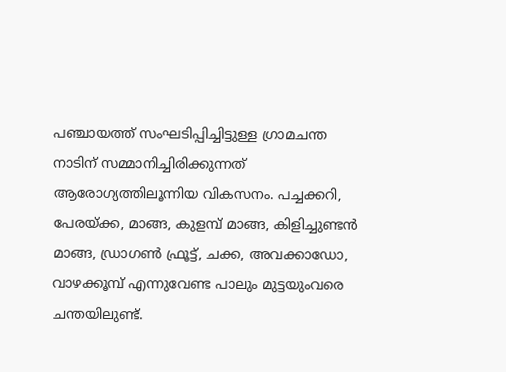പഞ്ചായത്ത് സംഘടിപ്പിച്ചിട്ടുള്ള ഗ്രാമചന്ത നാടിന് സമ്മാനിച്ചിരിക്കുന്നത് ആരോഗ്യത്തിലൂന്നിയ വികസനം. പച്ചക്കറി, പേരയ്ക്ക, മാങ്ങ, കുളമ്പ് മാങ്ങ, കിളിച്ചുണ്ടൻ മാങ്ങ, ഡ്രാഗൺ ഫ്രൂട്ട്, ചക്ക, അവക്കാഡോ, വാഴക്കൂമ്പ് എന്നുവേണ്ട പാലും മുട്ടയുംവരെ ചന്തയിലുണ്ട്.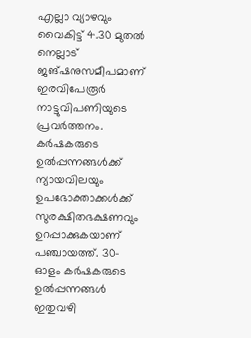എല്ലാ വ്യാഴവും വൈകിട്ട് 4.30 മുതൽ നെല്ലാട് ജങ്ഷനുസമീപമാണ് ഇരവിപേരൂർ നാട്ടുവിപണിയുടെ പ്രവർത്തനം.
കർഷകരുടെ ഉൽപ്പന്നങ്ങൾക്ക് ന്യായവിലയും ഉപഭോക്താക്കൾക്ക് സുരക്ഷിതഭക്ഷണവും ഉറപ്പാക്കുകയാണ് പഞ്ചായത്ത്. 30-ഓളം കർഷകരുടെ ഉൽപ്പന്നങ്ങൾ ഇതുവഴി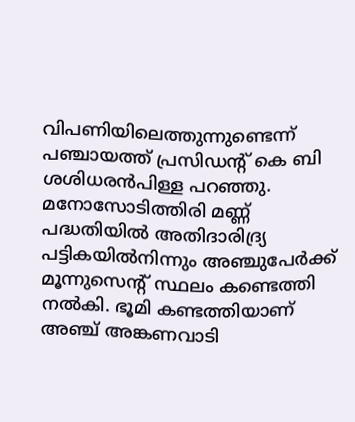വിപണിയിലെത്തുന്നുണ്ടെന്ന് പഞ്ചായത്ത് പ്രസിഡന്റ് കെ ബി ശശിധരൻപിള്ള പറഞ്ഞു. മനോസോടിത്തിരി മണ്ണ് പദ്ധതിയിൽ അതിദാരിദ്ര്യ പട്ടികയിൽനിന്നും അഞ്ചുപേർക്ക് മൂന്നുസെന്റ് സ്ഥലം കണ്ടെത്തി നൽകി. ഭൂമി കണ്ടത്തിയാണ് അഞ്ച് അങ്കണവാടി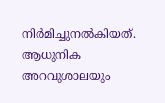നിർമിച്ചുനൽകിയത്. ആധുനിക അറവുശാലയും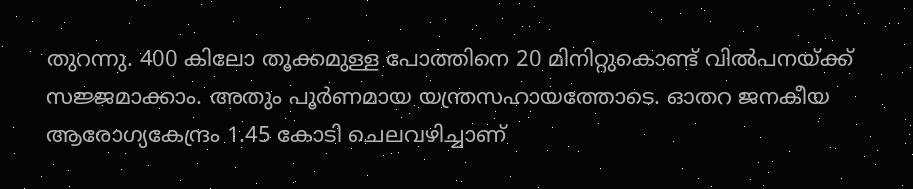തുറന്നു. 400 കിലോ തൂക്കമുള്ള പോത്തിനെ 20 മിനിറ്റുകൊണ്ട് വിൽപനയ്ക്ക് സജ്ജമാക്കാം. അതും പൂർണമായ യന്ത്രസഹായത്തോടെ. ഓതറ ജനകീയ ആരോഗ്യകേന്ദ്രം 1.45 കോടി ചെലവഴിച്ചാണ്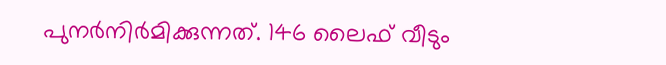പുനർനിർമിക്കുന്നത്. 146 ലൈഫ് വീടും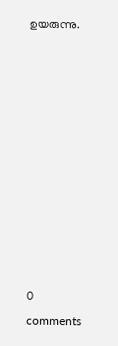ഉയരുന്നു.










0 comments